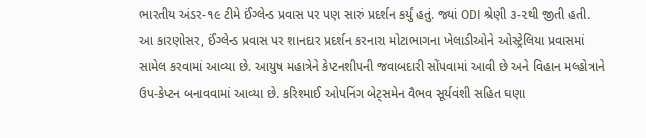ભારતીય અંડર-૧૯ ટીમે ઈંગ્લેન્ડ પ્રવાસ પર પણ સારું પ્રદર્શન કર્યું હતું. જ્યાં ODI શ્રેણી ૩-૨થી જીતી હતી. આ કારણોસર, ઈંગ્લેન્ડ પ્રવાસ પર શાનદાર પ્રદર્શન કરનારા મોટાભાગના ખેલાડીઓને ઓસ્ટ્રેલિયા પ્રવાસમાં સામેલ કરવામાં આવ્યા છે. આયુષ મહાત્રેને કેપ્ટનશીપની જવાબદારી સોંપવામાં આવી છે અને વિહાન મલ્હોત્રાને ઉપ-કેપ્ટન બનાવવામાં આવ્યા છે. કરિશ્માઈ ઓપનિંગ બેટ્સમેન વૈભવ સૂર્યવંશી સહિત ઘણા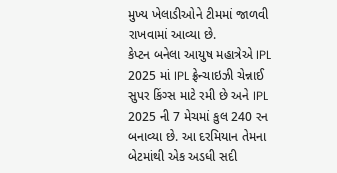મુખ્ય ખેલાડીઓને ટીમમાં જાળવી રાખવામાં આવ્યા છે.
કેપ્ટન બનેલા આયુષ મહાત્રેએ IPL 2025 માં IPL ફ્રેન્ચાઇઝી ચેન્નાઈ સુપર કિંગ્સ માટે રમી છે અને IPL 2025 ની 7 મેચમાં કુલ 240 રન બનાવ્યા છે. આ દરમિયાન તેમના બેટમાંથી એક અડધી સદી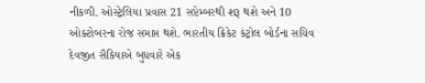નીકળી. ઓસ્ટ્રેલિયા પ્રવાસ 21 સપ્ટેમ્બરથી શરૂ થશે અને 10 ઓક્ટોબરના રોજ સમાપ્ત થશે. ભારતીય ક્રિકેટ કંટ્રોલ બોર્ડના સચિવ દેવજીત સૈકિયાએ બુધવારે એક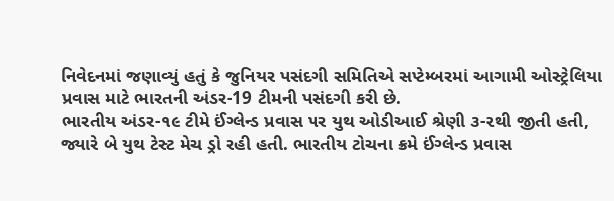નિવેદનમાં જણાવ્યું હતું કે જુનિયર પસંદગી સમિતિએ સપ્ટેમ્બરમાં આગામી ઓસ્ટ્રેલિયા પ્રવાસ માટે ભારતની અંડર-19 ટીમની પસંદગી કરી છે.
ભારતીય અંડર-૧૯ ટીમે ઈંગ્લેન્ડ પ્રવાસ પર યુથ ઓડીઆઈ શ્રેણી ૩-૨થી જીતી હતી, જ્યારે બે યુથ ટેસ્ટ મેચ ડ્રો રહી હતી. ભારતીય ટોચના ક્રમે ઈંગ્લેન્ડ પ્રવાસ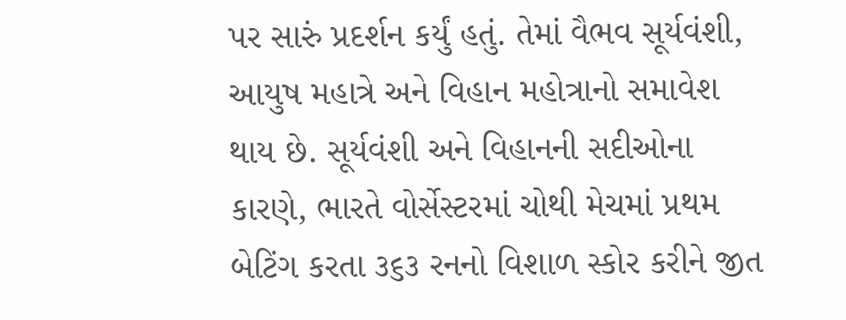પર સારું પ્રદર્શન કર્યું હતું. તેમાં વૈભવ સૂર્યવંશી, આયુષ મહાત્રે અને વિહાન મહોત્રાનો સમાવેશ થાય છે. સૂર્યવંશી અને વિહાનની સદીઓના કારણે, ભારતે વોર્સેસ્ટરમાં ચોથી મેચમાં પ્રથમ બેટિંગ કરતા ૩૬૩ રનનો વિશાળ સ્કોર કરીને જીત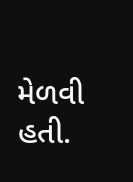મેળવી હતી.